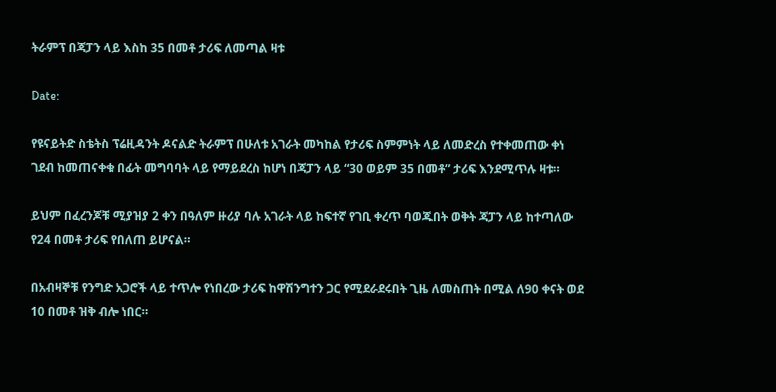ትራምፕ በጃፓን ላይ እስከ 35 በመቶ ታሪፍ ለመጣል ዛቱ

Date:

የዩናይትድ ስቴትስ ፕሬዚዳንት ዶናልድ ትራምፕ በሁለቱ አገራት መካከል የታሪፍ ስምምነት ላይ ለመድረስ የተቀመጠው ቀነ ገደብ ከመጠናቀቁ በፊት መግባባት ላይ የማይደረስ ከሆነ በጃፓን ላይ “30 ወይም 35 በመቶ” ታሪፍ እንደሚጥሉ ዛቱ።

ይህም በፈረንጆቹ ሚያዝያ 2 ቀን በዓለም ዙሪያ ባሉ አገራት ላይ ከፍተኛ የገቢ ቀረጥ ባወጁበት ወቅት ጃፓን ላይ ከተጣለው የ24 በመቶ ታሪፍ የበለጠ ይሆናል።

በአብዛኞቹ የንግድ አጋሮች ላይ ተጥሎ የነበረው ታሪፍ ከዋሽንግተን ጋር የሚደራደሩበት ጊዜ ለመስጠት በሚል ለ90 ቀናት ወደ 10 በመቶ ዝቅ ብሎ ነበር።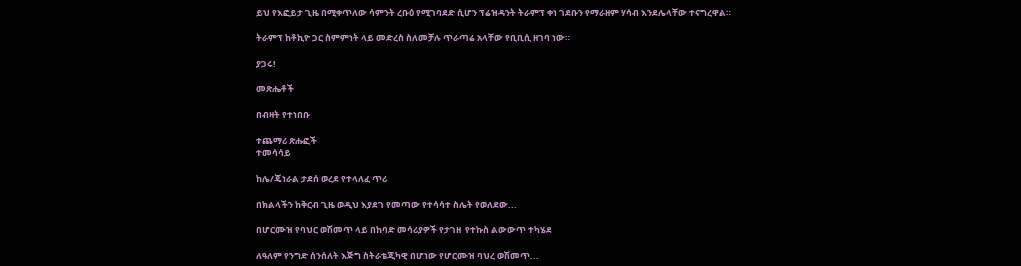ይህ የእፎይታ ጊዜ በሚቀጥለው ሳምንት ረቡዕ የሚገባደድ ሲሆን ፕሬዝዳንት ትራምፕ ቀነ ገደቡን የማራዘም ሃሳብ እንደሌላቸው ተናግረዋል።

ትራምፕ ከቶኪዮ ጋር ስምምነት ላይ መድረስ ስለመቻሉ ጥራጣሬ አላቸው የቢቢሲ ዘገባ ነው።

ያጋሩ!

መጽሔቶች

በብዛት የተነበቡ

ተጨማሪ ጽሑፎች
ተመሳሳይ

ከሌ/ጄነራል ታደሰ ወረደ የተላለፈ ጥሪ

በክልላችን ከቅርብ ጊዜ ወዲህ እያደገ የመጣው የተሳሳተ ስሌት የወለደው...

በሆርሙዝ የባህር ወሽመጥ ላይ በከባድ መሳሪያዎች የታገዘ  የተኩስ ልውውጥ ተካሄደ

ለዓለም የንግድ ሰንሰለት እጅግ ስትራቴጂካዊ በሆነው የሆርሙዝ ባህረ ወሽመጥ...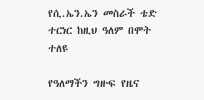የሲ.ኤን.ኤን መስራች ቴድ ተርነር ከዚህ ዓለም በሞት ተለዩ

የዓለማችን ግዙፍ የዜና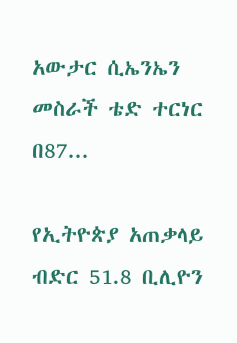አውታር ሲኤንኤን መስራች ቴድ ተርነር በ87...

የኢትዮጵያ አጠቃላይ ብድር 51.8 ቢሊዮን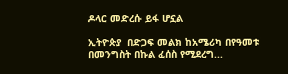ዶላር መድረሱ ይፋ ሆኗል

ኢትዮጵያ  በድጋፍ መልክ ከአሜሪካ በየዓመቱ  በመንግስት በኩል ፈሰስ የሚደረግ...